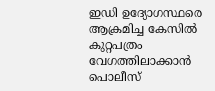ഇഡി ഉദ്യോഗസ്ഥരെ ആക്രമിച്ച കേസിൽ കുറ്റപത്രം വേഗത്തിലാക്കാൻ പൊലീസ്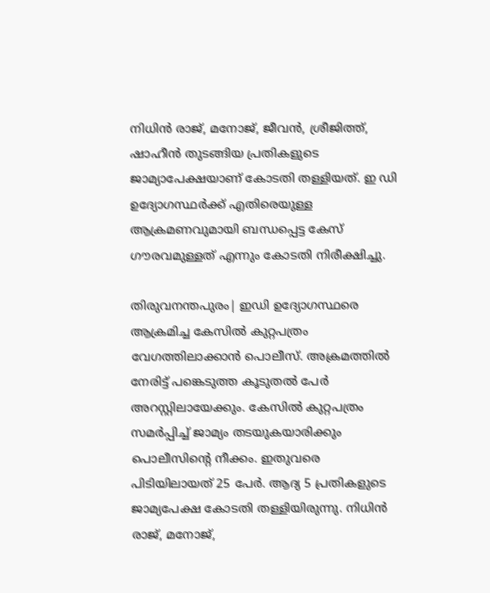നിധിൻ രാജ്, മനോജ്, ജീവൻ, ശ്രീജിത്ത്, ഷാഹീൻ തുടങ്ങിയ പ്രതികളുടെ ജാമ്യാപേക്ഷയാണ് കോടതി തള്ളിയത്. ഇ ഡി ഉദ്യോഗസ്ഥർക്ക് എതിരെയുള്ള ആക്രമണവുമായി ബന്ധപ്പെട്ട കേസ് ഗൗരവമുള്ളത് എന്നും കോടതി നിരീക്ഷിച്ചു.

തിരുവനന്തപുരം| ഇഡി ഉദ്യോഗസ്ഥരെ ആക്രമിച്ച കേസിൽ കുറ്റപത്രം വേഗത്തിലാക്കാൻ പൊലീസ്. അക്രമത്തിൽ നേരിട്ട് പങ്കെടുത്ത കൂടുതൽ പേർ അറസ്റ്റിലായേക്കും. കേസിൽ കുറ്റപത്രം സമർപ്പിച്ച് ജാമ്യം തടയുകയാരിക്കും പൊലീസിന്റെ നീക്കം. ഇതുവരെ പിടിയിലായത് 25 പേർ. ആദ്യ 5 പ്രതികളുടെ ജാമ്യപേക്ഷ കോടതി തള്ളിയിരുന്നു. നിധിൻ രാജ്, മനോജ്,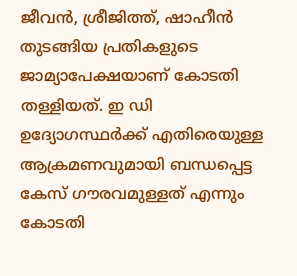ജീവൻ, ശ്രീജിത്ത്, ഷാഹീൻ തുടങ്ങിയ പ്രതികളുടെ ജാമ്യാപേക്ഷയാണ് കോടതി തള്ളിയത്. ഇ ഡി ഉദ്യോഗസ്ഥർക്ക് എതിരെയുള്ള ആക്രമണവുമായി ബന്ധപ്പെട്ട കേസ് ഗൗരവമുള്ളത് എന്നും കോടതി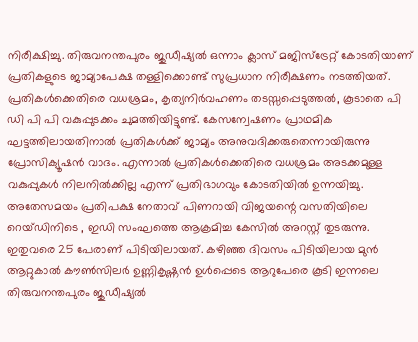നിരീക്ഷിച്ചു. തിരുവനന്തപുരം ജുഡീഷ്യൽ ഒന്നാം ക്ലാസ് മജിസ്ട്രേറ്റ് കോടതിയാണ് പ്രതികളുടെ ജാമ്യാപേക്ഷ തള്ളിക്കൊണ്ട് സുപ്രധാന നിരീക്ഷണം നടത്തിയത്. പ്രതികൾക്കെതിരെ വധശ്രമം, കൃത്യനിർവഹണം തടസ്സപ്പെടുത്തൽ, കൂടാതെ പി ഡി പി പി വകുപ്പുടക്കം ചുമത്തിയിട്ടുണ്ട്. കേസന്വേഷണം പ്രാഥമിക ഘട്ടത്തിലായതിനാൽ പ്രതികൾക്ക് ജാമ്യം അനുവദിക്കരുതെന്നായിരുന്നു പ്രോസിക്യൂഷൻ വാദം. എന്നാൽ പ്രതികൾക്കെതിരെ വധശ്രമം അടക്കമുള്ള വകുപ്പുകൾ നിലനിൽക്കില്ല എന്ന് പ്രതിഭാഗവും കോടതിയിൽ ഉന്നയിച്ചു.
അതേസമയം പ്രതിപക്ഷ നേതാവ് പിണറായി വിജയന്റെ വസതിയിലെ റെയ്ഡിനിടെ , ഇഡി സംഘത്തെ ആക്രമിച്ച കേസിൽ അറസ്റ്റ് തുടരുന്നു. ഇതുവരെ 25 പേരാണ് പിടിയിലായത്. കഴിഞ്ഞ ദിവസം പിടിയിലായ മുൻ ആറ്റുകാൽ കൗൺസിലർ ഉണ്ണികൃഷ്ണൻ ഉൾപ്പെടെ ആറുപേരെ കൂടി ഇന്നലെ തിരുവനന്തപുരം ജുഡീഷ്യൽ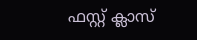ഫസ്റ്റ് ക്ലാസ്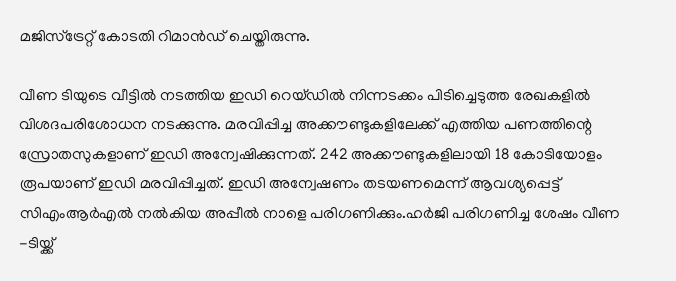മജിസ്ട്രേറ്റ് കോടതി റിമാൻഡ് ചെയ്തിരുന്നു.

വീണ ടിയുടെ വീട്ടിൽ നടത്തിയ ഇഡി റെയ്ഡിൽ നിന്നടക്കം പിടിച്ചെടുത്ത രേഖകളിൽ വിശദപരിശോധന നടക്കുന്നു. മരവിപ്പിച്ച അക്കൗണ്ടുകളിലേക്ക് എത്തിയ പണത്തിന്റെ സ്രോതസുകളാണ് ഇഡി അന്വേഷിക്കുന്നത്. 242 അക്കൗണ്ടുകളിലായി 18 കോടിയോളം രൂപയാണ് ഇഡി മരവിപ്പിച്ചത്. ഇഡി അന്വേഷണം തടയണമെന്ന് ആവശ്യപ്പെട്ട് സിഎംആർഎൽ നൽകിയ അപ്പീൽ നാളെ പരിഗണിക്കും.ഹർജി പരിഗണിച്ച ശേഷം വീണ -ടിയ്ക്ക്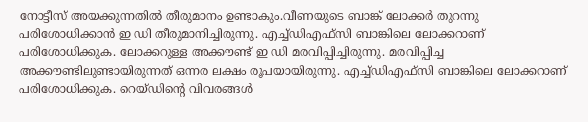നോട്ടീസ് അയക്കുന്നതിൽ തീരുമാനം ഉണ്ടാകും.വീണയുടെ ബാങ്ക് ലോക്കർ തുറന്നു പരിശോധിക്കാൻ ഇ ഡി തീരുമാനിച്ചിരുന്നു. എച്ച്ഡിഎഫ്സി ബാങ്കിലെ ലോക്കറാണ് പരിശോധിക്കുക. ലോക്കറുള്ള അക്കൗണ്ട് ഇ ഡി മരവിപ്പിച്ചിരുന്നു. മരവിപ്പിച്ച അക്കൗണ്ടിലുണ്ടായിരുന്നത് ഒന്നര ലക്ഷം രൂപ‌യായിരുന്നു. എച്ച്ഡിഎഫ്സി ബാങ്കിലെ ലോക്കറാണ് പരിശോധിക്കുക. റെയ്ഡിന്റെ വിവരങ്ങൾ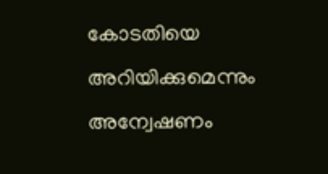കോടതിയെ അറിയിക്കുമെന്നും അന്വേഷണം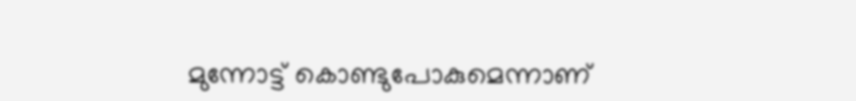മുന്നോട്ട് കൊണ്ടുപോകുമെന്നാണ്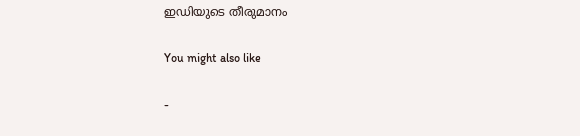ഇഡിയുടെ തീരുമാനം

You might also like

-